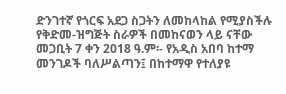ድንገተኛ የጎርፍ አደጋ ስጋትን ለመከላከል የሚያስችሉ የቅድመ-ዝግጅት ስራዎች በመከናወን ላይ ናቸው
መጋቢት 7 ቀን 2018 ዓ.ም፡- የአዲስ አበባ ከተማ መንገዶች ባለሥልጣን፤ በከተማዋ የተለያዩ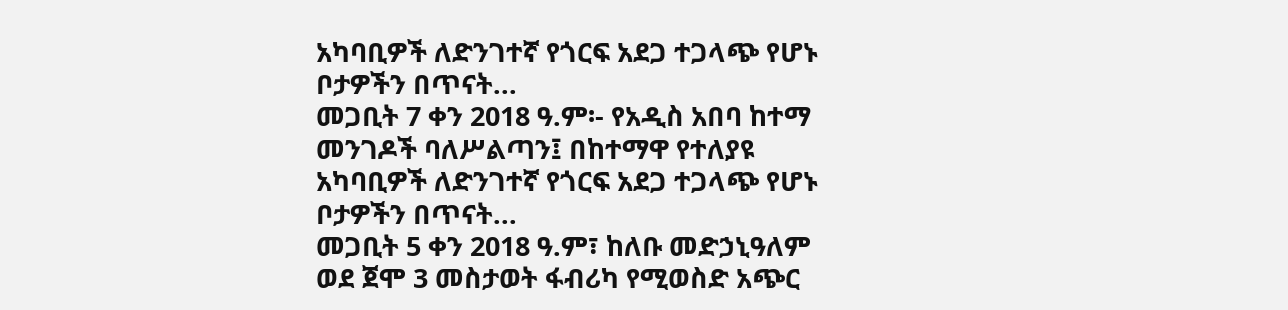አካባቢዎች ለድንገተኛ የጎርፍ አደጋ ተጋላጭ የሆኑ ቦታዎችን በጥናት...
መጋቢት 7 ቀን 2018 ዓ.ም፡- የአዲስ አበባ ከተማ መንገዶች ባለሥልጣን፤ በከተማዋ የተለያዩ አካባቢዎች ለድንገተኛ የጎርፍ አደጋ ተጋላጭ የሆኑ ቦታዎችን በጥናት...
መጋቢት 5 ቀን 2018 ዓ.ም፣ ከለቡ መድኃኒዓለም ወደ ጀሞ 3 መስታወት ፋብሪካ የሚወስድ አጭር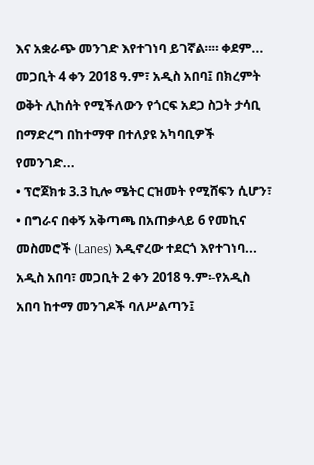እና አቋራጭ መንገድ እየተገነባ ይገኛል።። ቀደም...
መጋቢት 4 ቀን 2018 ዓ.ም፣ አዲስ አበባ፤ በክረምት ወቅት ሊከሰት የሚችለውን የጎርፍ አደጋ ስጋት ታሳቢ በማድረግ በከተማዋ በተለያዩ አካባቢዎች የመንገድ...
• ፕሮጀክቱ 3.3 ኪሎ ሜትር ርዝመት የሚሸፍን ሲሆን፣ • በግራና በቀኝ አቅጣጫ በአጠቃላይ 6 የመኪና መስመሮች (Lanes) እዲኖረው ተደርጎ እየተገነባ...
አዲስ አበባ፣ መጋቢት 2 ቀን 2018 ዓ.ም፡-የአዲስ አበባ ከተማ መንገዶች ባለሥልጣን፤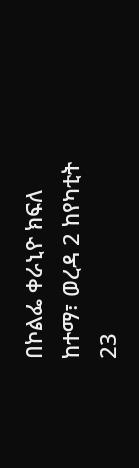በኮልፌ ቀራኒዮ ክፍለ ከተማ፣ ወረዳ 2 ከየካቲት 23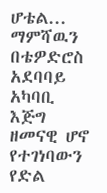ሆቴል...
ማምሻዉን በቴዎድሮስ አደባባይ አካባቢ እጅግ ዘመናዊ ሆኖ የተገነባውን የድል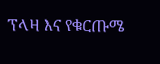ፕላዛ እና የቁርጡሜ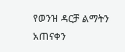የወንዝ ዳርቻ ልማትን አጠናቀን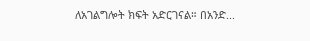ለአገልግሎት ክፍት አድርገናል። በአንድ...